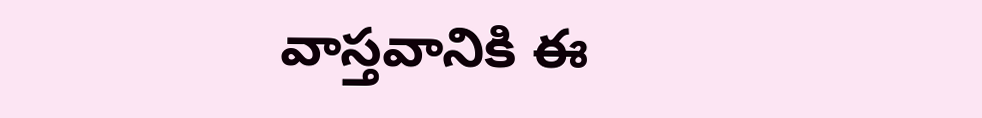వాస్తవానికి ఈ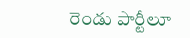రెండు పార్టీలూ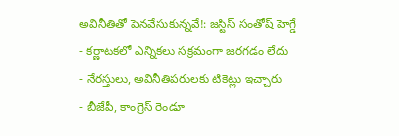అవినీతితో పెనవేసుకున్నవే!: జస్టిస్ సంతోష్ హెగ్డే
- కర్ణాటకలో ఎన్నికలు సక్రమంగా జరగడం లేదు
- నేరస్తులు, అవినీతిపరులకు టికెట్లు ఇచ్చారు
- బీజేపీ, కాంగ్రెస్ రెండూ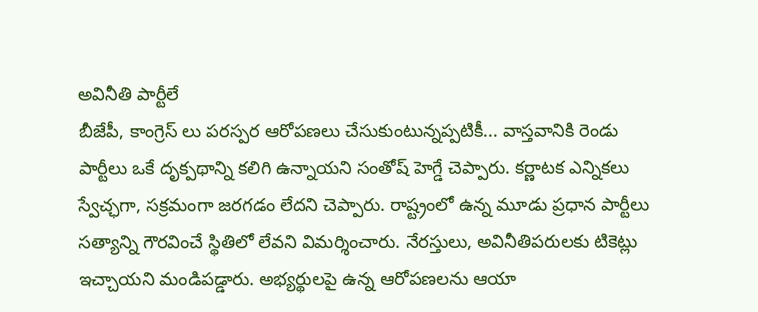అవినీతి పార్టీలే
బీజేపీ, కాంగ్రెస్ లు పరస్పర ఆరోపణలు చేసుకుంటున్నప్పటికీ... వాస్తవానికి రెండు పార్టీలు ఒకే దృక్పథాన్ని కలిగి ఉన్నాయని సంతోష్ హెగ్డే చెప్పారు. కర్ణాటక ఎన్నికలు స్వేచ్ఛగా, సక్రమంగా జరగడం లేదని చెప్పారు. రాష్ట్రంలో ఉన్న మూడు ప్రధాన పార్టీలు సత్యాన్ని గౌరవించే స్థితిలో లేవని విమర్శించారు. నేరస్తులు, అవినీతిపరులకు టికెట్లు ఇచ్చాయని మండిపడ్డారు. అభ్యర్థులపై ఉన్న ఆరోపణలను ఆయా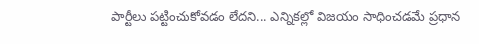పార్టీలు పట్టించుకోవడం లేదని... ఎన్నికల్లో విజయం సాధించడమే ప్రధాన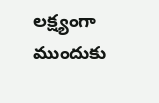లక్ష్యంగా ముందుకు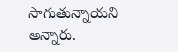సాగుతున్నాయని అన్నారు.